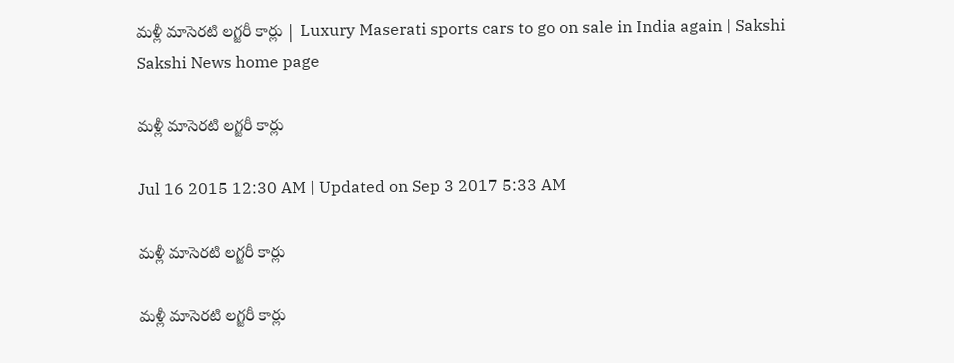మళ్లీ మాసెరటి లగ్జరీ కార్లు | Luxury Maserati sports cars to go on sale in India again | Sakshi
Sakshi News home page

మళ్లీ మాసెరటి లగ్జరీ కార్లు

Jul 16 2015 12:30 AM | Updated on Sep 3 2017 5:33 AM

మళ్లీ మాసెరటి లగ్జరీ కార్లు

మళ్లీ మాసెరటి లగ్జరీ కార్లు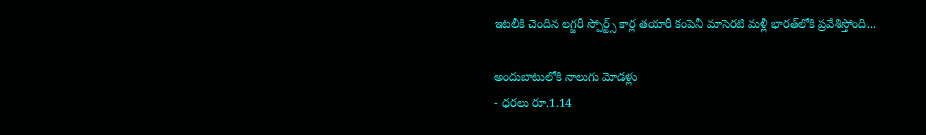ఇటలీకి చెందిన లగ్జరీ స్పోర్ట్స్ కార్ల తయారీ కంపెనీ మాసెరటి మళ్లీ భారత్‌లోకి ప్రవేశిస్తోంది...

అందుబాటులోకి నాలుగు మోడళ్లు
- ధరలు రూ.1.14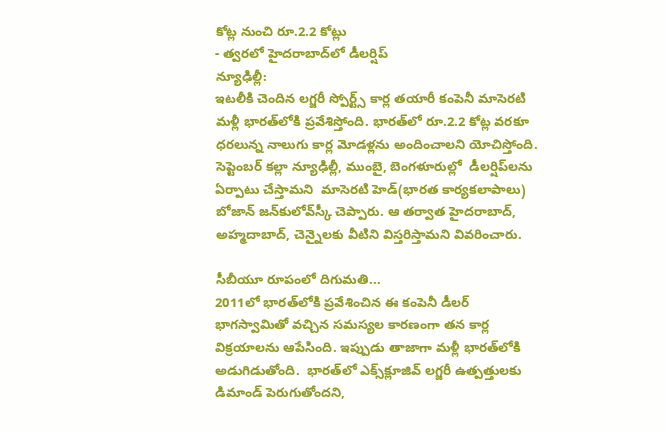కోట్ల నుంచి రూ.2.2 కోట్లు
- త్వరలో హైదరాబాద్‌లో డీలర్షిప్
న్యూఢిల్లీ:
ఇటలీకి చెందిన లగ్జరీ స్పోర్ట్స్ కార్ల తయారీ కంపెనీ మాసెరటి మళ్లీ భారత్‌లోకి ప్రవేశిస్తోంది. భారత్‌లో రూ.2.2 కోట్ల వరకూ ధరలున్న నాలుగు కార్ల మోడళ్లను అందించాలని యోచిస్తోంది. సెప్టెంబర్ కల్లా న్యూఢిల్లీ, ముంబై, బెంగళూరుల్లో  డీలర్షిప్‌లను ఏర్పాటు చేస్తామని  మాసెరటి హెడ్(భారత కార్యకలాపాలు) బోజాన్ జన్‌కులోవ్‌స్కీ చెప్పారు. ఆ తర్వాత హైదరాబాద్, అహ్మదాబాద్, చెన్నైలకు వీటిని విస్తరిస్తామని వివరించారు.

సీబీయూ రూపంలో దిగుమతి...
2011లో భారత్‌లోకి ప్రవేశించిన ఈ కంపెనీ డీలర్ భాగస్వామితో వచ్చిన సమస్యల కారణంగా తన కార్ల విక్రయాలను ఆపేసింది. ఇప్పుడు తాజాగా మళ్లీ భారత్‌లోకి అడుగిడుతోంది.  భారత్‌లో ఎక్స్‌క్లూజివ్ లగ్జరీ ఉత్పత్తులకు డిమాండ్ పెరుగుతోందని,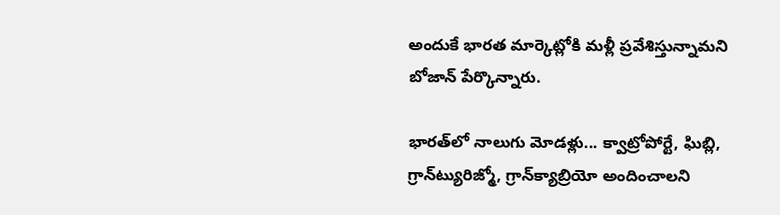అందుకే భారత మార్కెట్లోకి మళ్లీ ప్రవేశిస్తున్నామని బోజాన్ పేర్కొన్నారు.

భారత్‌లో నాలుగు మోడళ్లు... క్వాట్రోపోర్టే, ఘిబ్లి, గ్రాన్‌ట్యురిజ్మో, గ్రాన్‌క్యాబ్రియో అందించాలని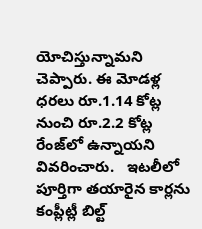యోచిస్తున్నామని చెప్పారు. ఈ మోడళ్ల ధరలు రూ.1.14 కోట్ల నుంచి రూ.2.2 కోట్ల రేంజ్‌లో ఉన్నాయని వివరించారు.   ఇటలీలో పూర్తిగా తయారైన కార్లను కంప్లీట్లీ బిల్ట్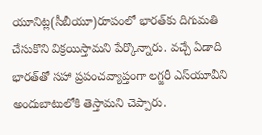యూనిట్ల(సీబీయూ)రూపంలో భారత్‌కు దిగుమతి చేసుకొని విక్రయిస్తామని పేర్కొన్నారు. వచ్చే ఏడాది భారత్‌తో సహా ప్రపంచవ్యాప్తంగా లగ్జరీ ఎస్‌యూవీని అందుబాటులోకి తెస్తామని చెప్పారు.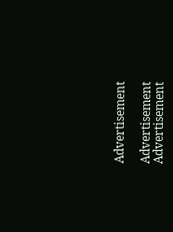Advertisement

Advertisement
Advertisement